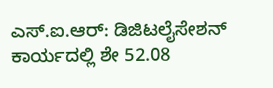ಎಸ್.ಐ.ಆರ್: ಡಿಜಿಟಲೈಸೇಶನ್ ಕಾರ್ಯದಲ್ಲಿ ಶೇ 52.08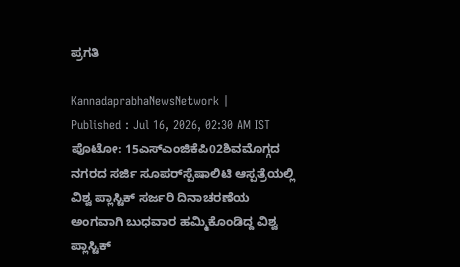ಪ್ರಗತಿ

KannadaprabhaNewsNetwork |
Published : Jul 16, 2026, 02:30 AM IST
ಪೊಟೋ: 15ಎಸ್‌ಎಂಜಿಕೆಪಿ02ಶಿವಮೊಗ್ಗದ ನಗರದ ಸರ್ಜಿ ಸೂಪರ್‌ಸ್ಪೆಷಾಲಿಟಿ ಆಸ್ಪತ್ರೆಯಲ್ಲಿ ವಿಶ್ವ ಪ್ಲಾಸ್ಟಿಕ್ ಸರ್ಜರಿ ದಿನಾಚರಣೆಯ ಅಂಗವಾಗಿ ಬುಧವಾರ ಹಮ್ಮಿಕೊಂಡಿದ್ದ ವಿಶ್ವ ಪ್ಲಾಸ್ಟಿಕ್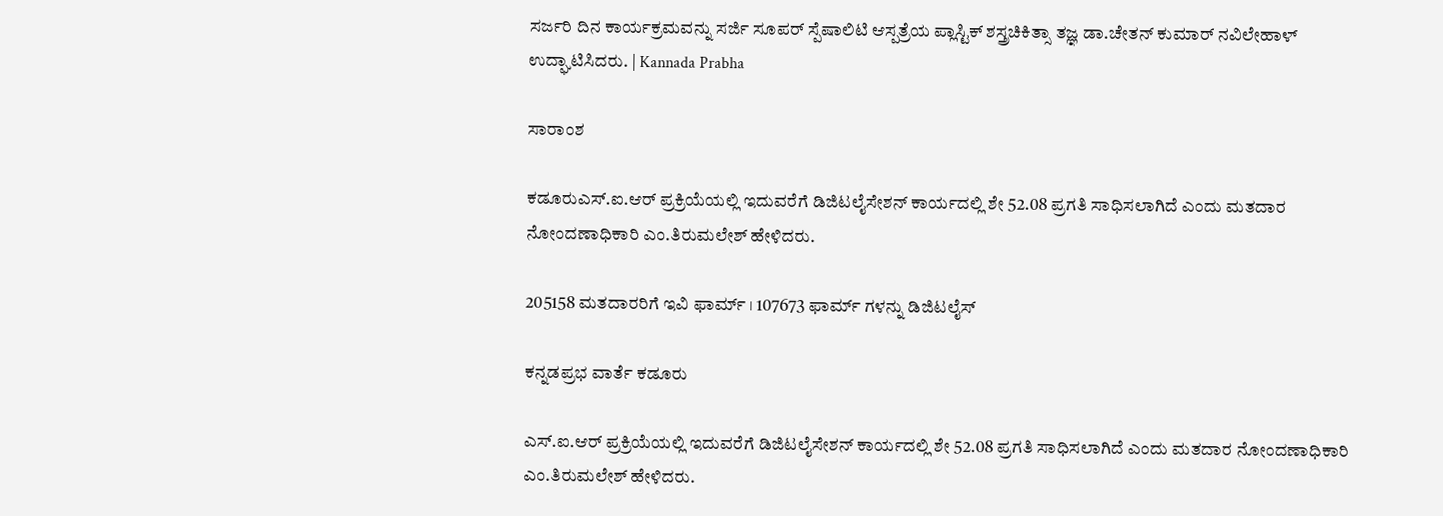ಸರ್ಜರಿ ದಿನ ಕಾರ್ಯಕ್ರಮವನ್ನು ಸರ್ಜಿ ಸೂಪರ್ ಸ್ಪೆಷಾಲಿಟಿ ಆಸ್ಪತ್ರೆಯ ಪ್ಲಾಸ್ಟಿಕ್ ಶಸ್ತ್ರಚಿಕಿತ್ಸಾ ತಜ್ಞ ಡಾ.ಚೇತನ್ ಕುಮಾರ್ ನವಿಲೇಹಾಳ್ ಉದ್ಘಾಟಿಸಿದರು. | Kannada Prabha

ಸಾರಾಂಶ

ಕಡೂರುಎಸ್.ಐ.ಆರ್ ಪ್ರಕ್ರಿಯೆಯಲ್ಲಿ ಇದುವರೆಗೆ ಡಿಜಿಟಲೈಸೇಶನ್ ಕಾರ್ಯದಲ್ಲಿ ಶೇ 52.08 ಪ್ರಗತಿ ಸಾಧಿಸಲಾಗಿದೆ ಎಂದು ಮತದಾರ ನೋಂದಣಾಧಿಕಾರಿ ಎಂ‌.ತಿರುಮಲೇಶ್ ಹೇಳಿದರು.

205158 ಮತದಾರರಿಗೆ ಇವಿ ಫಾರ್ಮ್ । 107673 ಫಾರ್ಮ್ ಗಳನ್ನು ಡಿಜಿಟಲೈಸ್

ಕನ್ನಡಪ್ರಭ ವಾರ್ತೆ ಕಡೂರು

ಎಸ್.ಐ.ಆರ್ ಪ್ರಕ್ರಿಯೆಯಲ್ಲಿ ಇದುವರೆಗೆ ಡಿಜಿಟಲೈಸೇಶನ್ ಕಾರ್ಯದಲ್ಲಿ ಶೇ 52.08 ಪ್ರಗತಿ ಸಾಧಿಸಲಾಗಿದೆ ಎಂದು ಮತದಾರ ನೋಂದಣಾಧಿಕಾರಿ ಎಂ‌.ತಿರುಮಲೇಶ್ ಹೇಳಿದರು.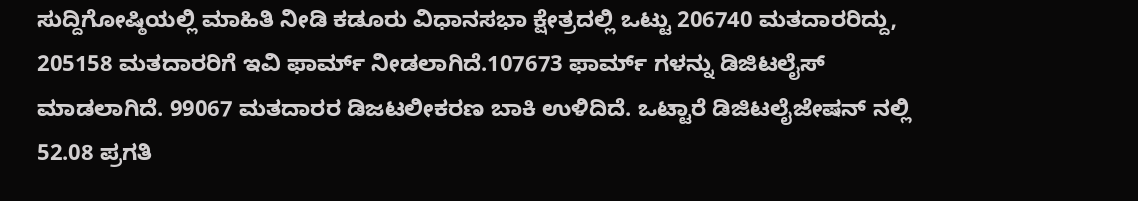ಸುದ್ದಿಗೋಷ್ಠಿಯಲ್ಲಿ ಮಾಹಿತಿ ನೀಡಿ ಕಡೂರು ವಿಧಾನಸಭಾ ಕ್ಷೇತ್ರದಲ್ಲಿ ಒಟ್ಟು 206740 ಮತದಾರರಿದ್ದು, 205158 ಮತದಾರರಿಗೆ ಇವಿ ಫಾರ್ಮ್ ನೀಡಲಾಗಿದೆ.107673 ಫಾರ್ಮ್ ಗಳನ್ನು ಡಿಜಿಟಲೈಸ್ ಮಾಡಲಾಗಿದೆ. 99067 ಮತದಾರರ ಡಿಜಟಲೀಕರಣ ಬಾಕಿ ಉಳಿದಿದೆ. ಒಟ್ಟಾರೆ ಡಿಜಿಟಲೈಜೇಷನ್ ನಲ್ಲಿ 52.08 ಪ್ರಗತಿ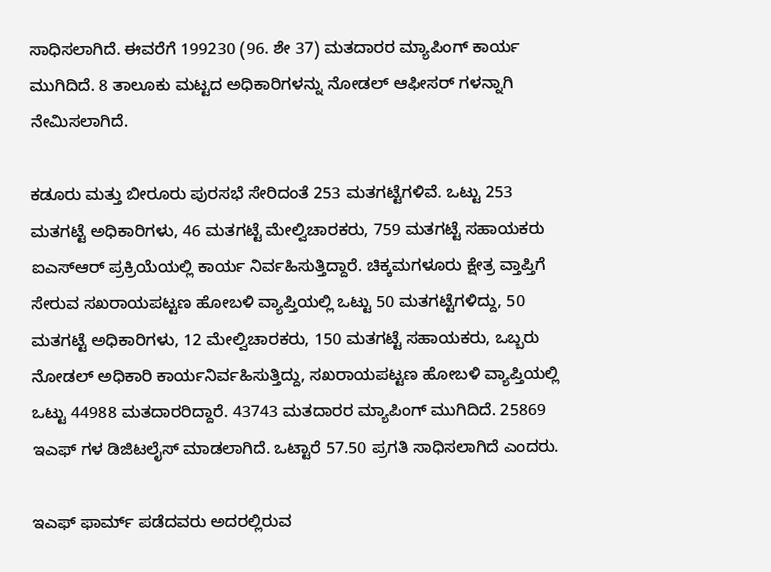ಸಾಧಿಸಲಾಗಿದೆ. ಈವರೆಗೆ 199230 (96. ಶೇ 37) ಮತದಾರರ ಮ್ಯಾಪಿಂಗ್ ಕಾರ್ಯ ಮುಗಿದಿದೆ. 8 ತಾಲೂಕು ಮಟ್ಟದ ಅಧಿಕಾರಿಗಳನ್ನು ನೋಡಲ್ ಆಫೀಸರ್ ಗಳನ್ನಾಗಿ ನೇಮಿಸಲಾಗಿದೆ.

ಕಡೂರು ಮತ್ತು ಬೀರೂರು ಪುರಸಭೆ ಸೇರಿದಂತೆ 253 ಮತಗಟ್ಟೆಗಳಿವೆ. ಒಟ್ಟು 253 ಮತಗಟ್ಟೆ ಅಧಿಕಾರಿಗಳು, 46 ಮತಗಟ್ಟೆ ಮೇಲ್ವಿಚಾರಕರು, 759 ಮತಗಟ್ಟೆ ಸಹಾಯಕರು ಐಎಸ್ಆರ್ ಪ್ರಕ್ರಿಯೆಯಲ್ಲಿ ಕಾರ್ಯ ನಿರ್ವಹಿಸುತ್ತಿದ್ದಾರೆ. ಚಿಕ್ಕಮಗಳೂರು ಕ್ಷೇತ್ರ ವ್ತಾಪ್ತಿಗೆ ಸೇರುವ ಸಖರಾಯಪಟ್ಟಣ ಹೋಬಳಿ ವ್ಯಾಪ್ತಿಯಲ್ಲಿ ಒಟ್ಟು 50 ಮತಗಟ್ಟೆಗಳಿದ್ದು, 50 ಮತಗಟ್ಟೆ ಅಧಿಕಾರಿಗಳು, 12 ಮೇಲ್ವಿಚಾರಕರು, 150 ಮತಗಟ್ಟೆ ಸಹಾಯಕರು, ಒಬ್ಬರು ನೋಡಲ್ ಅಧಿಕಾರಿ ಕಾರ್ಯನಿರ್ವಹಿಸುತ್ತಿದ್ದು, ಸಖರಾಯಪಟ್ಟಣ ಹೋಬಳಿ ವ್ಯಾಪ್ತಿಯಲ್ಲಿ ಒಟ್ಟು 44988 ಮತದಾರರಿದ್ದಾರೆ. 43743 ಮತದಾರರ ಮ್ಯಾಪಿಂಗ್ ಮುಗಿದಿದೆ. 25869 ಇಎಫ್ ಗಳ ಡಿಜಿಟಲೈಸ್ ಮಾಡಲಾಗಿದೆ. ಒಟ್ಟಾರೆ 57.50 ಪ್ರಗತಿ ಸಾಧಿಸಲಾಗಿದೆ ಎಂದರು.

ಇಎಫ್ ಫಾರ್ಮ್ ಪಡೆದವರು ಅದರಲ್ಲಿರುವ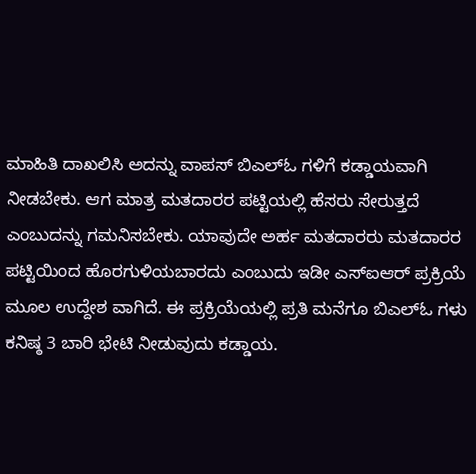ಮಾಹಿತಿ ದಾಖಲಿಸಿ ಅದನ್ನು ವಾಪಸ್ ಬಿಎಲ್ಓ ಗಳಿಗೆ ಕಡ್ಡಾಯವಾಗಿ ನೀಡಬೇಕು. ಆಗ ಮಾತ್ರ ಮತದಾರರ ಪಟ್ಟಿಯಲ್ಲಿ ಹೆಸರು ಸೇರುತ್ತದೆ ಎಂಬುದನ್ನು ಗಮನಿಸಬೇಕು. ಯಾವುದೇ ಅರ್ಹ ಮತದಾರರು ಮತದಾರರ ಪಟ್ಟಿಯಿಂದ ಹೊರಗುಳಿಯಬಾರದು ಎಂಬುದು ಇಡೀ ಎಸ್ಐಆರ್ ಪ್ರಕ್ರಿಯೆ ಮೂಲ ಉದ್ದೇಶ ವಾಗಿದೆ. ಈ ಪ್ರಕ್ರಿಯೆಯಲ್ಲಿ ಪ್ರತಿ ಮನೆಗೂ ಬಿಎಲ್ಓ ಗಳು ಕನಿಷ್ಠ 3 ಬಾರಿ ಭೇಟಿ ನೀಡುವುದು ಕಡ್ಡಾಯ.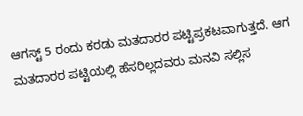ಆಗಸ್ಟ್ 5 ರಂದು ಕರಡು ಮತದಾರರ ಪಟ್ಟಿ‌ಪ್ರಕಟವಾಗುತ್ತದೆ. ಆಗ ಮತದಾರರ ಪಟ್ಟಿಯಲ್ಲಿ ಹೆಸರಿಲ್ಲದವರು ಮನವಿ ಸಲ್ಲಿಸ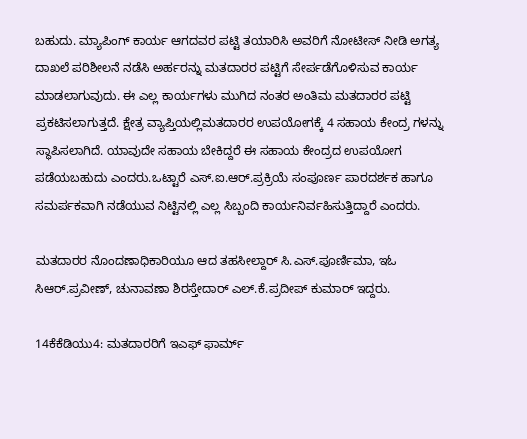ಬಹುದು‌. ಮ್ಯಾಪಿಂಗ್ ಕಾರ್ಯ ಆಗದವರ ಪಟ್ಟಿ ತಯಾರಿಸಿ ಅವರಿಗೆ ನೋಟೀಸ್ ನೀಡಿ ಅಗತ್ಯ ದಾಖಲೆ ಪರಿಶೀಲನೆ ನಡೆಸಿ ಅರ್ಹರನ್ನು ಮತದಾರರ ಪಟ್ಟಿಗೆ ಸೇರ್ಪಡೆಗೊಳಿಸುವ ಕಾರ್ಯ ಮಾಡಲಾಗುವುದು. ಈ ಎಲ್ಲ ಕಾರ್ಯಗಳು ಮುಗಿದ ನಂತರ ಅಂತಿಮ ಮತದಾರರ ಪಟ್ಟಿ ಪ್ರಕಟಿಸಲಾಗುತ್ತದೆ. ಕ್ಷೇತ್ರ ವ್ಯಾಪ್ತಿಯಲ್ಲಿ‌ಮತದಾರರ ಉಪಯೋಗಕ್ಕೆ 4 ಸಹಾಯ ಕೇಂದ್ರ ಗಳನ್ನು ಸ್ಥಾಪಿಸಲಾಗಿದೆ. ಯಾವುದೇ ಸಹಾಯ ಬೇಕಿದ್ದರೆ ಈ ಸಹಾಯ ಕೇಂದ್ರದ ಉಪಯೋಗ ಪಡೆಯಬಹುದು ಎಂದರು.ಒಟ್ಟಾರೆ ಎಸ್.ಐ‌.ಆರ್.ಪ್ರಕ್ರಿಯೆ ಸಂಪೂರ್ಣ ಪಾರದರ್ಶಕ ಹಾಗೂ ಸಮರ್ಪಕವಾಗಿ ನಡೆಯುವ ನಿಟ್ಟಿನಲ್ಲಿ ಎಲ್ಲ ಸಿಬ್ಬಂದಿ ಕಾರ್ಯನಿರ್ವಹಿಸುತ್ತಿದ್ದಾರೆ ಎಂದರು.

ಮತದಾರರ ನೊಂದಣಾಧಿಕಾರಿಯೂ ಆದ ತಹಸೀಲ್ದಾರ್ ಸಿ.ಎಸ್.ಪೂರ್ಣಿಮಾ, ಇಓ ಸಿ‌ಆರ್.ಪ್ರವೀಣ್, ಚುನಾವಣಾ ಶಿರಸ್ತೇದಾರ್ ಎಲ್.ಕೆ.ಪ್ರದೀಪ್ ಕುಮಾರ್ ಇದ್ದರು.

14ಕೆಕೆಡಿಯು4: ಮತದಾರರಿಗೆ ಇಎಫ್ ಫಾರ್ಮ್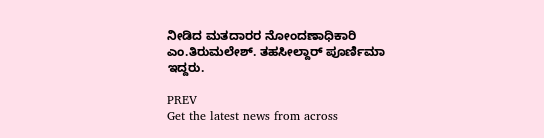ನೀಡಿದ ಮತದಾರರ ನೋಂದಣಾಧಿಕಾರಿ ಎ‌ಂ.ತಿರುಮಲೇಶ್. ತಹಸೀಲ್ದಾರ್ ಪೂರ್ಣಿಮಾ ಇದ್ದರು.

PREV
Get the latest news from across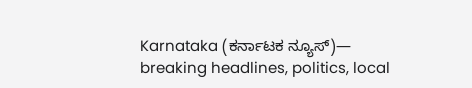Karnataka (ಕರ್ನಾಟಕ ನ್ಯೂಸ್)— breaking headlines, politics, local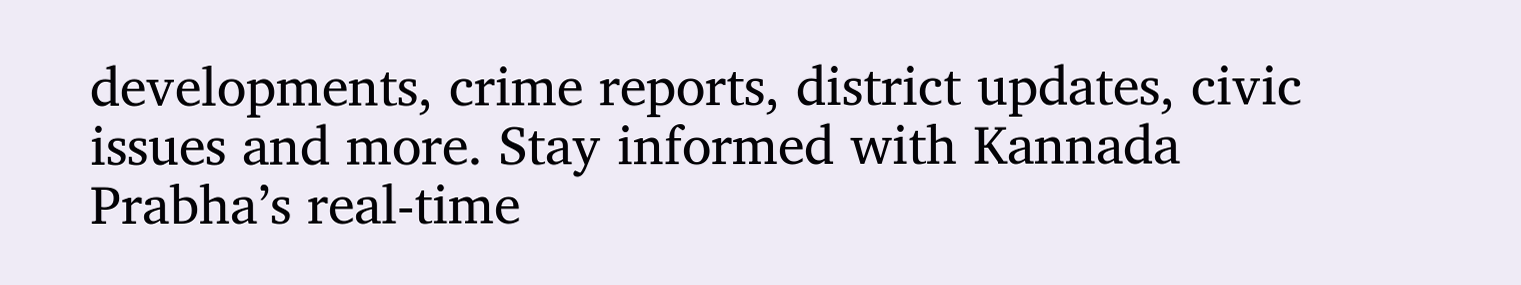developments, crime reports, district updates, civic issues and more. Stay informed with Kannada Prabha’s real‑time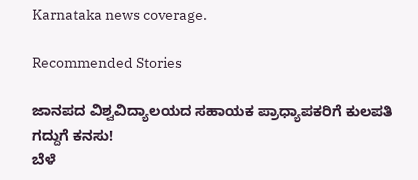Karnataka news coverage.

Recommended Stories

ಜಾನಪದ ವಿಶ್ವವಿದ್ಯಾಲಯದ ಸಹಾಯಕ ಪ್ರಾಧ್ಯಾಪಕರಿಗೆ ಕುಲಪತಿ ಗದ್ದುಗೆ ಕನಸು!
ಬೆಳೆ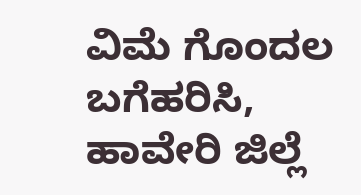ವಿಮೆ ಗೊಂದಲ ಬಗೆಹರಿಸಿ, ಹಾವೇರಿ ಜಿಲ್ಲೆ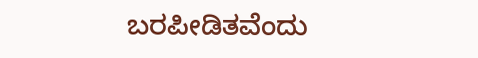ಬರಪೀಡಿತವೆಂದು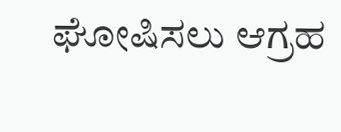ಘೋಷಿಸಲು ಆಗ್ರಹ